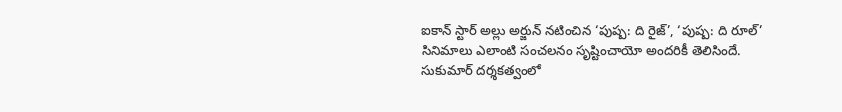ఐకాన్ స్టార్ అల్లు అర్జున్ నటించిన ‘పుష్ప: ది రైజ్’, ‘పుష్ప: ది రూల్’ సినిమాలు ఎలాంటి సంచలనం సృష్టించాయో అందరికీ తెలిసిందే. సుకుమార్ దర్శకత్వంలో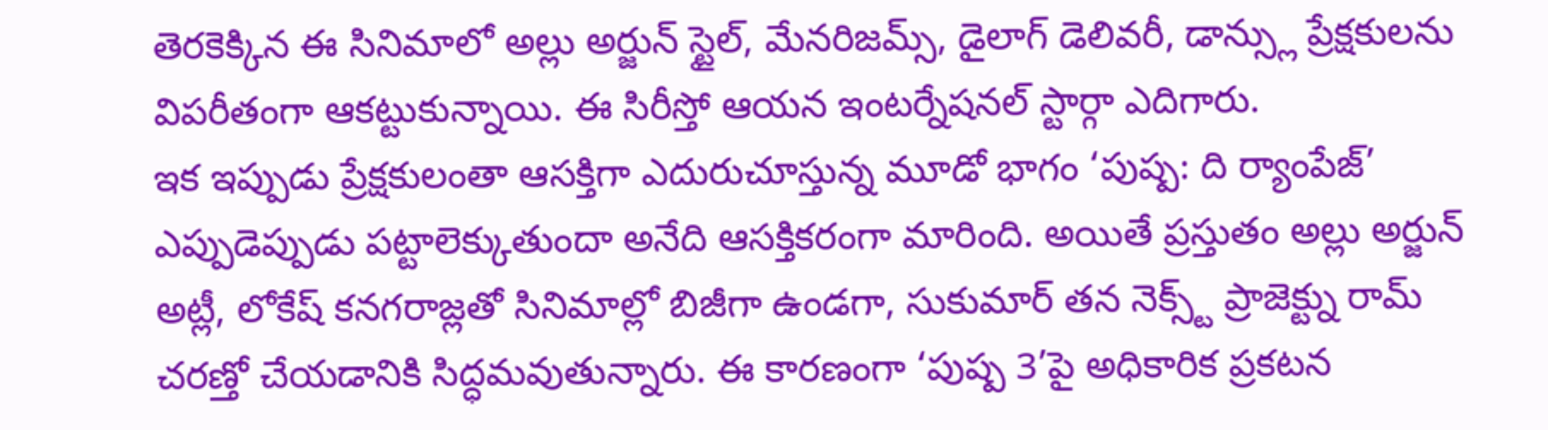తెరకెక్కిన ఈ సినిమాలో అల్లు అర్జున్ స్టైల్, మేనరిజమ్స్, డైలాగ్ డెలివరీ, డాన్స్లు ప్రేక్షకులను విపరీతంగా ఆకట్టుకున్నాయి. ఈ సిరీస్తో ఆయన ఇంటర్నేషనల్ స్టార్గా ఎదిగారు.
ఇక ఇప్పుడు ప్రేక్షకులంతా ఆసక్తిగా ఎదురుచూస్తున్న మూడో భాగం ‘పుష్ప: ది ర్యాంపేజ్’ ఎప్పుడెప్పుడు పట్టాలెక్కుతుందా అనేది ఆసక్తికరంగా మారింది. అయితే ప్రస్తుతం అల్లు అర్జున్ అట్లీ, లోకేష్ కనగరాజ్లతో సినిమాల్లో బిజీగా ఉండగా, సుకుమార్ తన నెక్స్ట్ ప్రాజెక్ట్ను రామ్ చరణ్తో చేయడానికి సిద్ధమవుతున్నారు. ఈ కారణంగా ‘పుష్ప 3’పై అధికారిక ప్రకటన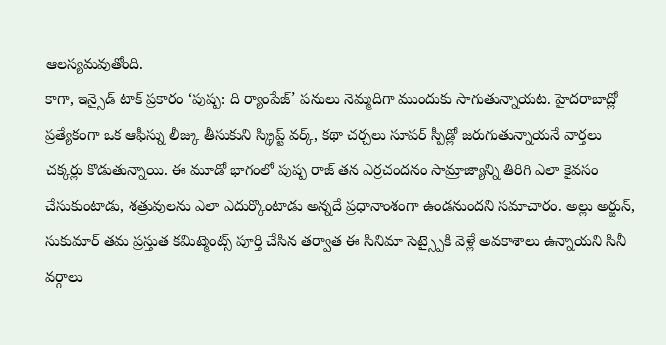ఆలస్యమవుతోంది.
కాగా, ఇన్సైడ్ టాక్ ప్రకారం ‘పుష్ప: ది ర్యాంపేజ్’ పనులు నెమ్మదిగా ముందుకు సాగుతున్నాయట. హైదరాబాద్లో ప్రత్యేకంగా ఒక ఆఫీస్ను లీజ్కు తీసుకుని స్క్రిప్ట్ వర్క్, కథా చర్చలు సూపర్ స్పీడ్లో జరుగుతున్నాయనే వార్తలు చక్కర్లు కొడుతున్నాయి. ఈ మూడో భాగంలో పుష్ప రాజ్ తన ఎర్రచందనం సామ్రాజ్యాన్ని తిరిగి ఎలా కైవసం చేసుకుంటాడు, శత్రువులను ఎలా ఎదుర్కొంటాడు అన్నదే ప్రధానాంశంగా ఉండనుందని సమాచారం. అల్లు అర్జున్, సుకుమార్ తమ ప్రస్తుత కమిట్మెంట్స్ పూర్తి చేసిన తర్వాత ఈ సినిమా సెట్స్పైకి వెళ్లే అవకాశాలు ఉన్నాయని సినీ వర్గాలు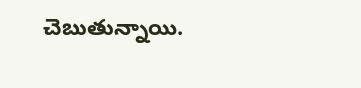చెబుతున్నాయి.